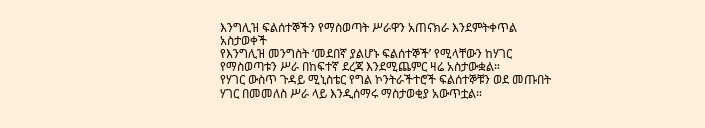እንግሊዝ ፍልሰተኞችን የማስወጣት ሥራዋን አጠናክራ እንደምትቀጥል አስታወቀች
የእንግሊዝ መንግስት ‘መደበኛ ያልሆኑ ፍልሰተኞች’ የሚላቸውን ከሃገር የማስወጣቱን ሥራ በከፍተኛ ደረጃ እንደሚጨምር ዛሬ አስታውቋል።
የሃገር ውስጥ ጉዳይ ሚኒስቴር የግል ኮንትራችተሮች ፍልሰተኞቹን ወደ መጡበት ሃገር በመመለስ ሥራ ላይ እንዲሰማሩ ማስታወቂያ አውጥቷል።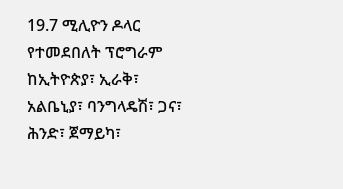19.7 ሚሊዮን ዶላር የተመደበለት ፕሮግራም ከኢትዮጵያ፣ ኢራቅ፣ አልቤኒያ፣ ባንግላዴሽ፣ ጋና፣ ሕንድ፣ ጀማይካ፣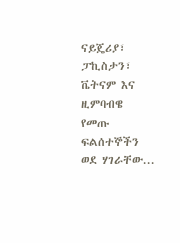ናይጄሪያ፣ ፓኪስታን፣ ቬትናም እና ዚምባብዌ የመጡ ፍልሰተኞችን ወደ ሃገራቸው...